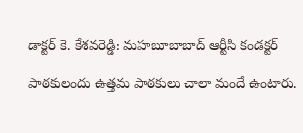డాక్టర్ కె. కేశవరెడ్డి: మహబూబాబాద్ ఆర్టీసి కండక్టర్

పాఠకులందు ఉత్తమ పాఠకులు చాలా మందే ఉంటారు.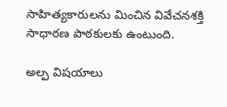సాహిత్యకారులను మించిన వివేచనశక్తి సాధారణ పాఠకులకు ఉంటుంది.

అల్ప విషయాలు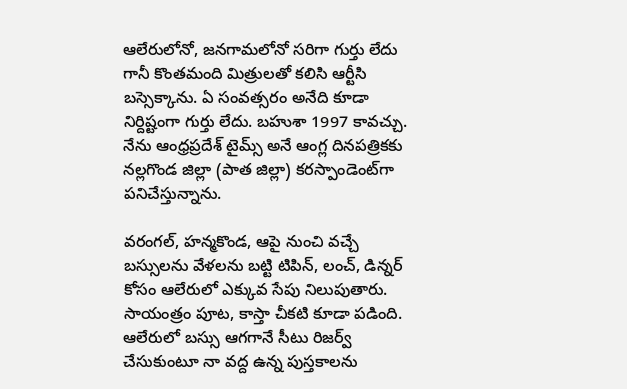ఆలేరులోనో, జనగామలోనో సరిగా గుర్తు లేదు గానీ కొంతమంది మిత్రులతో కలిసి ఆర్టీసి బస్సెక్కాను. ఏ సంవత్సరం అనేది కూడా నిర్దిష్టంగా గుర్తు లేదు. బహుశా 1997 కావచ్చు. నేను ఆంధ్రప్రదేశ్ టైమ్స్ అనే ఆంగ్ల దినపత్రికకు నల్లగొండ జిల్లా (పాత జిల్లా) కరస్పాండెంట్‌గా పనిచేస్తున్నాను.

వరంగల్, హన్మకొండ, ఆపై నుంచి వచ్చే బస్సులను వేళలను బట్టి టిపిన్, లంచ్, డిన్నర్ కోసం ఆలేరులో ఎక్కువ సేపు నిలుపుతారు. సాయంత్రం పూట, కాస్తా చీకటి కూడా పడింది. ఆలేరులో బస్సు ఆగగానే సీటు రిజర్వ్ చేసుకుంటూ నా వద్ద ఉన్న పుస్తకాలను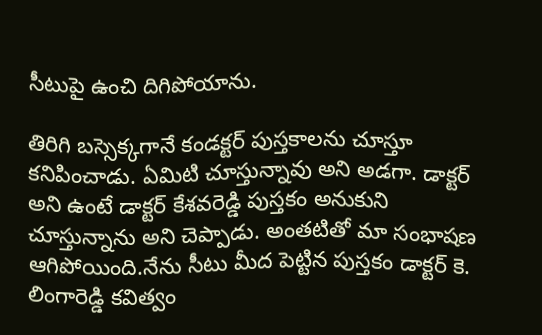సీటుపై ఉంచి దిగిపోయాను.

తిరిగి బస్సెక్కగానే కండక్టర్ పుస్తకాలను చూస్తూ కనిపించాడు. ఏమిటి చూస్తున్నావు అని అడగా. డాక్టర్ అని ఉంటే డాక్టర్ కేశవరెడ్డి పుస్తకం అనుకుని చూస్తున్నాను అని చెప్పాడు. అంతటితో మా సంభాషణ ఆగిపోయింది.నేను సీటు మీద పెట్టిన పుస్తకం డాక్టర్ కె. లింగారెడ్డి కవిత్వం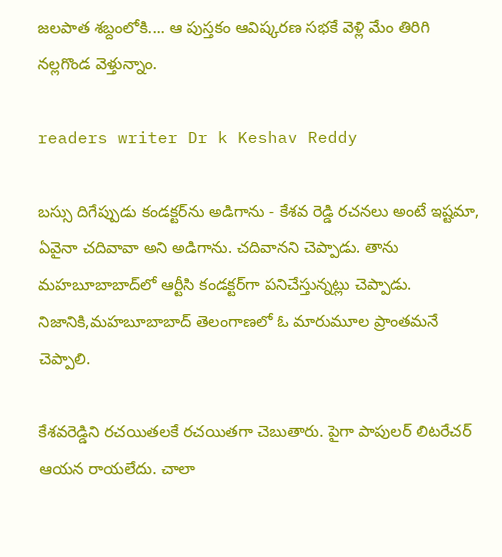జలపాత శబ్దంలోకి.... ఆ పుస్తకం ఆవిష్కరణ సభకే వెళ్లి మేం తిరిగి నల్లగొండ వెళ్తున్నాం.

readers writer Dr k Keshav Reddy

బస్సు దిగేప్పుడు కండక్టర్‌ను అడిగాను - కేశవ రెడ్డి రచనలు అంటే ఇష్టమా, ఏవైనా చదివావా అని అడిగాను. చదివానని చెప్పాడు. తాను మహబూబాబాద్‌లో ఆర్టీసి కండక్టర్‌గా పనిచేస్తున్నట్లు చెప్పాడు. నిజానికి,మహబూబాబాద్ తెలంగాణలో ఓ మారుమూల ప్రాంతమనే చెప్పాలి.

కేశవరెడ్డిని రచయితలకే రచయితగా చెబుతారు. పైగా పాపులర్ లిటరేచర్ ఆయన రాయలేదు. చాలా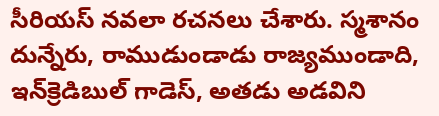సీరియస్ నవలా రచనలు చేశారు. స్మశానం దున్నేరు, రాముడుండాడు రాజ్యముండాది, ఇన్‌క్రెడిబుల్ గాడెస్, అతడు అడవిని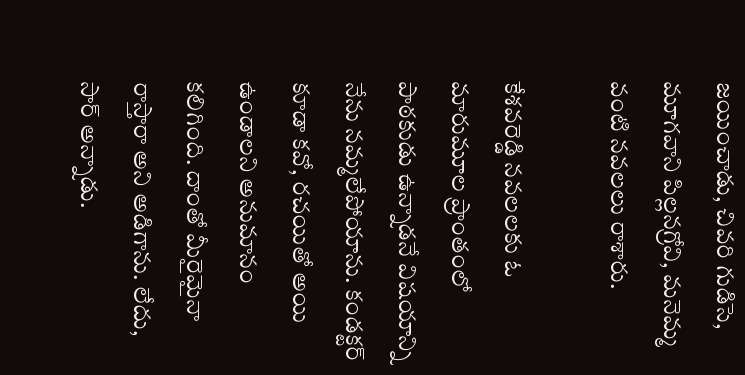జయించాడు, చివరి గుడిసె, మూగవాని పిల్లనగ్రోవి, మనెమ్మ వంటి నవలలు రాశారు.

కేశవరెడ్డి నవలలకు ఓ మారుమూల ప్రాంతంలో పాఠకుడు ఉన్నాడనే విషయాన్ని నేను నమ్మలేపోయాను. కండక్టర్ కూడా కవో, రచయితో అయి ఉండాలని అనుమానం కలిగింది. దాంతో మీరైమైనా రాస్తారా అని అడిగాను. లేదు, సార్ అన్నాడు.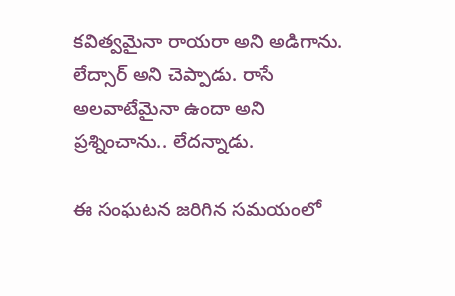కవిత్వమైనా రాయరా అని అడిగాను. లేద్సార్ అని చెప్పాడు. రాసే అలవాటేమైనా ఉందా అని ప్రశ్నించాను.. లేదన్నాడు.

ఈ సంఘటన జరిగిన సమయంలో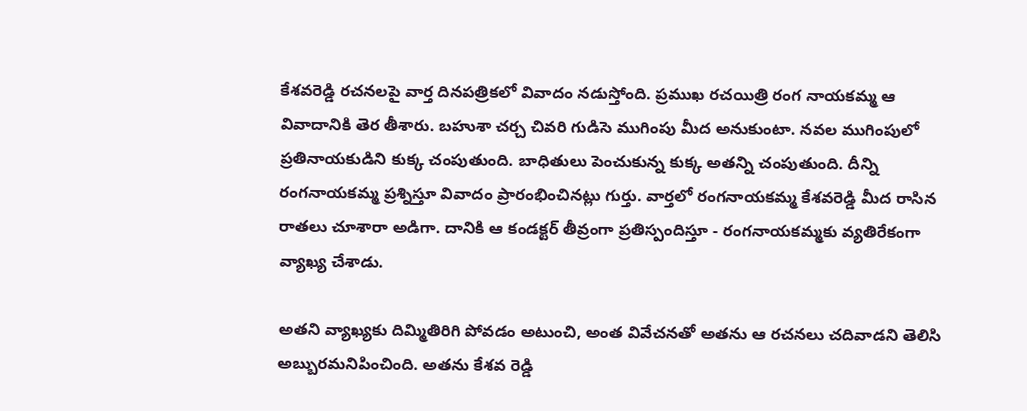కేశవరెడ్డి రచనలపై వార్త దినపత్రికలో వివాదం నడుస్తోంది. ప్రముఖ రచయిత్రి రంగ నాయకమ్మ ఆ వివాదానికి తెర తీశారు. బహుశా చర్చ చివరి గుడిసె ముగింపు మీద అనుకుంటా. నవల ముగింపులో ప్రతినాయకుడిని కుక్క చంపుతుంది. బాధితులు పెంచుకున్న కుక్క అతన్ని చంపుతుంది. దీన్ని రంగనాయకమ్మ ప్రశ్నిస్తూ వివాదం ప్రారంభించినట్లు గుర్తు. వార్తలో రంగనాయకమ్మ కేశవరెడ్డి మీద రాసిన రాతలు చూశారా అడిగా. దానికి ఆ కండక్టర్ తీవ్రంగా ప్రతిస్పందిస్తూ - రంగనాయకమ్మకు వ్యతిరేకంగా వ్యాఖ్య చేశాడు.

అతని వ్యాఖ్యకు దిమ్మితిరిగి పోవడం అటుంచి, అంత వివేచనతో అతను ఆ రచనలు చదివాడని తెలిసి అబ్బురమనిపించింది. అతను కేశవ రెడ్డి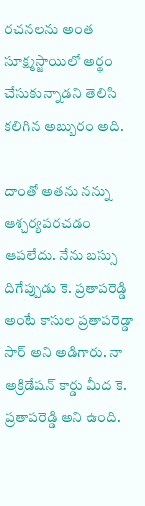రచనలను అంత సూక్ష్మస్జాయిలో అర్థం చేసుకున్నాడని తెలిసి కలిగిన అబ్బురం అది.

దాంతో అతను నన్ను ఆశ్చర్యపరచడం ఆపలేదు. నేను బస్సు దిగేప్పుడు కె. ప్రతాపరెడ్డి అంటే కాసుల ప్రతాపరెడ్డా సార్ అని అడిగారు. నా అక్రిడేషన్ కార్డు మీద కె. ప్రతాపరెడ్డి అని ఉంది.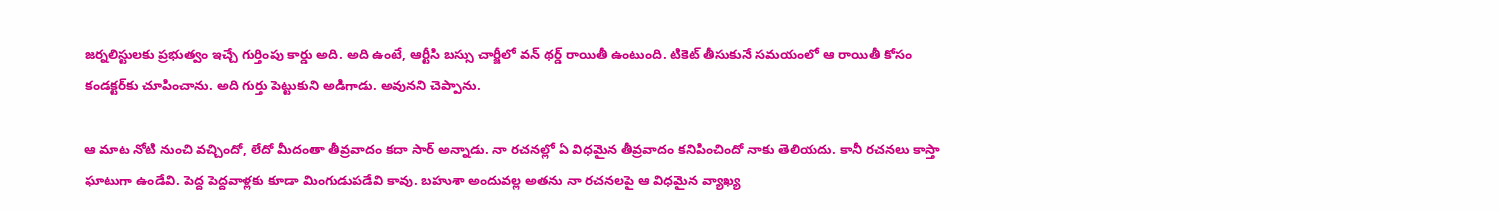జర్నలిస్టులకు ప్రభుత్వం ఇచ్చే గుర్తింపు కార్డు అది. అది ఉంటే, ఆర్టీసి బస్సు చార్జీలో వన్ థర్డ్ రాయితీ ఉంటుంది. టికెట్ తీసుకునే సమయంలో ఆ రాయితీ కోసం కండక్టర్‌కు చూపించాను. అది గుర్తు పెట్టుకుని అడిగాడు. అవునని చెప్పాను.

ఆ మాట నోటి నుంచి వచ్చిందో, లేదో మీదంతా తీవ్రవాదం కదా సార్ అన్నాడు. నా రచనల్లో ఏ విధమైన తీవ్రవాదం కనిపించిందో నాకు తెలియదు. కానీ రచనలు కాస్తా ఘాటుగా ఉండేవి. పెద్ద పెద్దవాళ్లకు కూడా మింగుడుపడేవి కావు. బహుశా అందువల్ల అతను నా రచనలపై ఆ విధమైన వ్యాఖ్య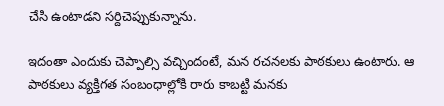చేసి ఉంటాడని సర్దిచెప్పుకున్నాను.

ఇదంతా ఎందుకు చెప్పాల్సి వచ్చిందంటే, మన రచనలకు పాఠకులు ఉంటారు. ఆ పాఠకులు వ్యక్తిగత సంబంధాల్లోకి రారు కాబట్టి మనకు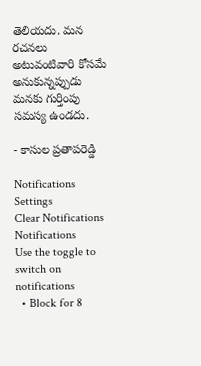తెలియదు. మన రచనలు అటువంటివారి కోసమే అనుకున్నప్పుడు మనకు గుర్తింపు సమస్య ఉండదు.

- కాసుల ప్రతాపరెడ్డి

Notifications
Settings
Clear Notifications
Notifications
Use the toggle to switch on notifications
  • Block for 8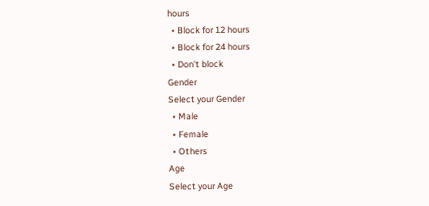hours
  • Block for 12 hours
  • Block for 24 hours
  • Don't block
Gender
Select your Gender
  • Male
  • Female
  • Others
Age
Select your Age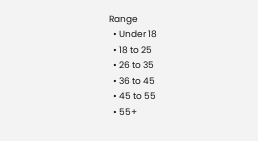Range
  • Under 18
  • 18 to 25
  • 26 to 35
  • 36 to 45
  • 45 to 55
  • 55+